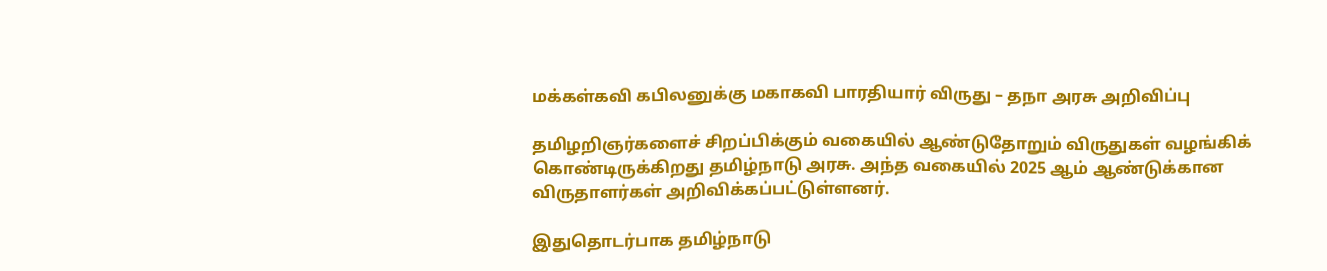மக்கள்கவி கபிலனுக்கு மகாகவி பாரதியார் விருது – தநா அரசு அறிவிப்பு

தமிழறிஞர்களைச் சிறப்பிக்கும் வகையில் ஆண்டுதோறும் விருதுகள் வழங்கிக் கொண்டிருக்கிறது தமிழ்நாடு அரசு. அந்த வகையில் 2025 ஆம் ஆண்டுக்கான விருதாளர்கள் அறிவிக்கப்பட்டுள்ளனர்.

இதுதொடர்பாக தமிழ்நாடு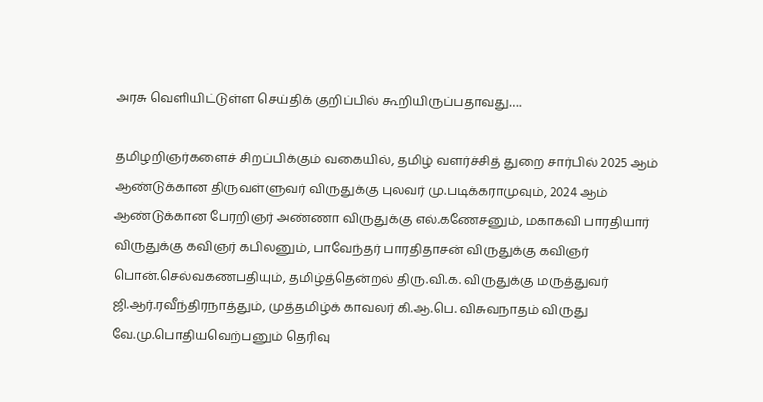அரசு வெளியிட்டுள்ள செய்திக் குறிப்பில் கூறியிருப்பதாவது….

தமிழறிஞர்களைச் சிறப்பிக்கும் வகையில், தமிழ் வளர்ச்சித் துறை சார்பில் 2025 ஆம் ஆண்டுக்கான திருவள்ளுவர் விருதுக்கு புலவர் மு.படிக்கராமுவும், 2024 ஆம் ஆண்டுக்கான பேரறிஞர் அண்ணா விருதுக்கு எல்.கணேசனும், மகாகவி பாரதியார் விருதுக்கு கவிஞர் கபிலனும், பாவேந்தர் பாரதிதாசன் விருதுக்கு கவிஞர் பொன்.செல்வகணபதியும், தமிழ்த்தென்றல் திரு.வி.க. விருதுக்கு மருத்துவர் ஜி.ஆர்.ரவீந்திரநாத்தும், முத்தமிழ்க் காவலர் கி.ஆ.பெ. விசுவநாதம் விருது வே.மு.பொதியவெற்பனும் தெரிவு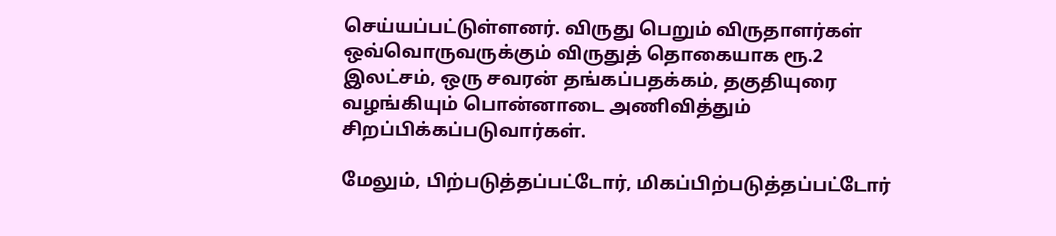செய்யப்பட்டுள்ளனர். விருது பெறும் விருதாளர்கள் ஒவ்வொருவருக்கும் விருதுத் தொகையாக ரூ.2 இலட்சம், ஒரு சவரன் தங்கப்பதக்கம், தகுதியுரை வழங்கியும் பொன்னாடை அணிவித்தும் சிறப்பிக்கப்படுவார்கள்.

மேலும், பிற்படுத்தப்பட்டோர், மிகப்பிற்படுத்தப்பட்டோர்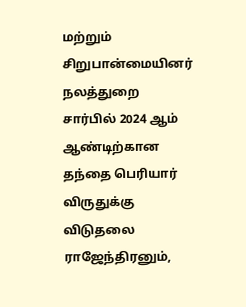மற்றும் சிறுபான்மையினர் நலத்துறை சார்பில் 2024 ஆம் ஆண்டிற்கான தந்தை பெரியார் விருதுக்கு விடுதலை ராஜேந்திரனும்,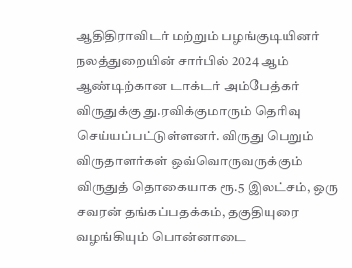ஆதிதிராவிடர் மற்றும் பழங்குடியினர் நலத்துறையின் சார்பில் 2024 ஆம் ஆண்டிற்கான டாக்டர் அம்பேத்கர் விருதுக்கு து.ரவிக்குமாரும் தெரிவு செய்யப்பட்டுள்ளனர். விருது பெறும் விருதாளர்கள் ஒவ்வொருவருக்கும் விருதுத் தொகையாக ரூ.5 இலட்சம், ஒரு சவரன் தங்கப்பதக்கம், தகுதியுரை வழங்கியும் பொன்னாடை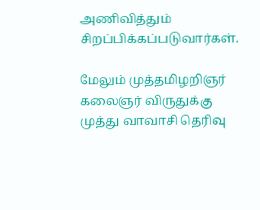அணிவித்தும் சிறப்பிக்கப்படுவார்கள்.

மேலும் முத்தமிழறிஞர் கலைஞர் விருதுக்கு முத்து வாவாசி தெரிவு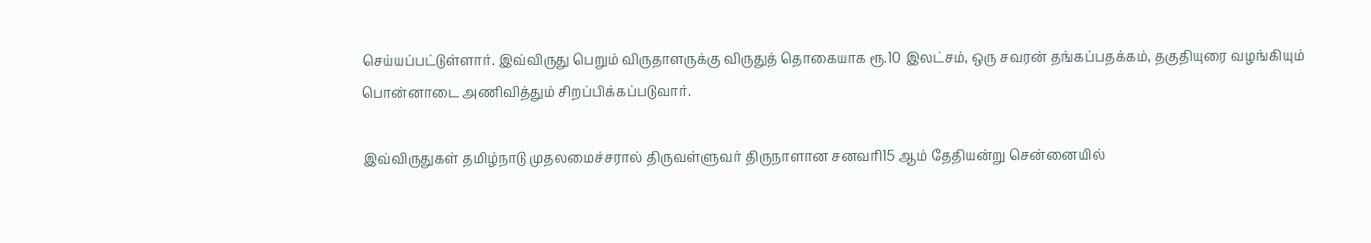செய்யப்பட்டுள்ளார். இவ்விருது பெறும் விருதாளருக்கு விருதுத் தொகையாக ரூ.10 இலட்சம், ஒரு சவரன் தங்கப்பதக்கம், தகுதியுரை வழங்கியும் பொன்னாடை அணிவித்தும் சிறப்பிக்கப்படுவார்.

இவ்விருதுகள் தமிழ்நாடு முதலமைச்சரால் திருவள்ளுவர் திருநாளான சனவரி15 ஆம் தேதியன்று சென்னையில்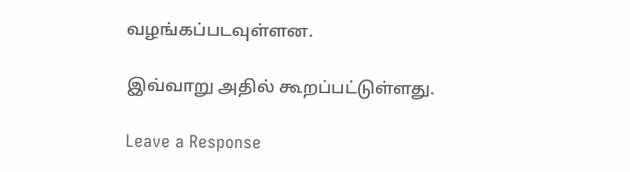வழங்கப்படவுள்ளன.

இவ்வாறு அதில் கூறப்பட்டுள்ளது.

Leave a Response